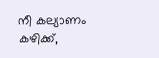നീ കല്യാണം കഴിക്ക്,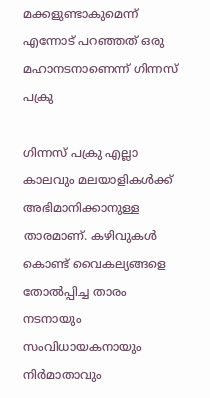മക്കളുണ്ടാകുമെന്ന് എന്നോട് പറഞ്ഞത് ഒരു മഹാനടനാണെന്ന് ഗിന്നസ് പക്രു

ഗിന്നസ് പക്രു എല്ലാ കാലവും മലയാളികള്‍ക്ക് അഭിമാനിക്കാനുള്ള താരമാണ്. കഴിവുകള്‍ കൊണ്ട് വൈകല്യങ്ങളെ തോല്‍പ്പിച്ച താരം നടനായും സംവിധായകനായും നിര്‍മാതാവും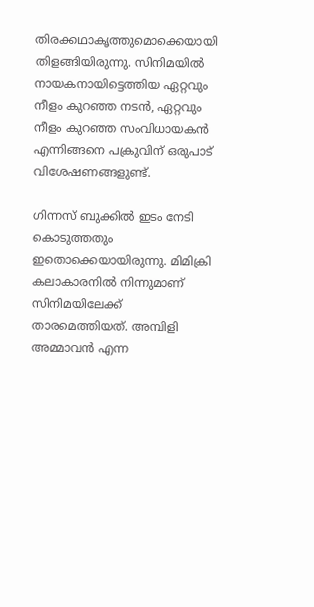തിരക്കഥാകൃത്തുമൊക്കെയായി തിളങ്ങിയിരുന്നു. സിനിമയില്‍ നായകനായിട്ടെത്തിയ ഏറ്റവും നീളം കുറഞ്ഞ നടന്‍, ഏറ്റവും നീളം കുറഞ്ഞ സംവിധായകന്‍ എന്നിങ്ങനെ പക്രുവിന് ഒരുപാട് വിശേഷണങ്ങളുണ്ട്.

ഗിന്നസ് ബുക്കില്‍ ഇടം നേടി കൊടുത്തതും ഇതൊക്കെയായിരുന്നു. മിമിക്രി കലാകാരനില്‍ നിന്നുമാണ് സിനിമയിലേക്ക് താരമെത്തിയത്. അമ്പിളി അമ്മാവന്‍ എന്ന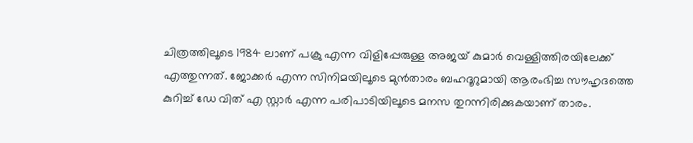ചിത്രത്തിലൂടെ 1984 ലാണ് പക്രു എന്ന വിളിപ്പേരുള്ള അജയ് കുമാര്‍ വെള്ളിത്തിരയിലേക്ക് എത്തുന്നത്. ജോക്കര്‍ എന്ന സിനിമയിലൂടെ മുന്‍താരം ബഹദൂറുമായി ആരംഭിച്ച സൗഹൃദത്തെ കുറിച്ച് ഡേ വിത് എ സ്റ്റാർ എന്ന പരിപാടിയിലൂടെ മനസ തുറന്നിരിക്കുകയാണ് താരം.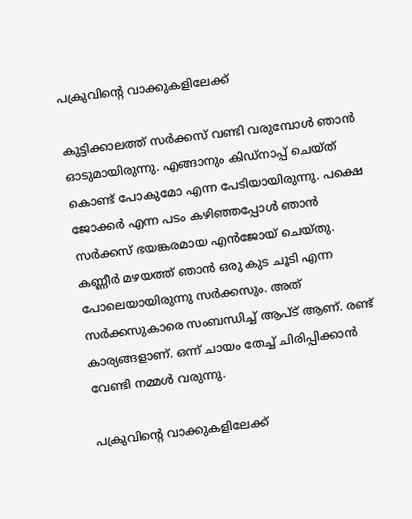പക്രുവിന്റെ വാക്കുകളിലേക്ക്

കുട്ടിക്കാലത്ത് സര്‍ക്കസ് വണ്ടി വരുമ്പോള്‍ ഞാന്‍ ഓടുമായിരുന്നു. എങ്ങാനും കിഡ്‌നാപ്പ് ചെയ്ത് കൊണ്ട് പോകുമോ എന്ന പേടിയായിരുന്നു. പക്ഷെ ജോക്കര്‍ എന്ന പടം കഴിഞ്ഞപ്പോള്‍ ഞാന്‍ സര്‍ക്കസ് ഭയങ്കരമായ എന്‍ജോയ് ചെയ്തു. കണ്ണീര്‍ മഴയത്ത് ഞാന്‍ ഒരു കുട ചൂടി എന്ന പോലെയായിരുന്നു സര്‍ക്കസും. അത് സര്‍ക്കസുകാരെ സംബന്ധിച്ച് ആപ്ട് ആണ്. രണ്ട് കാര്യങ്ങളാണ്. ഒന്ന് ചായം തേച്ച് ചിരിപ്പിക്കാന്‍ വേണ്ടി നമ്മള്‍ വരുന്നു.

പക്രുവിന്റെ വാക്കുകളിലേക്ക്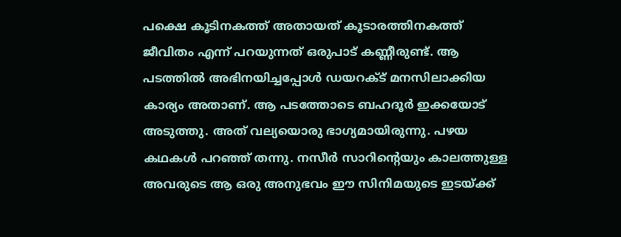പക്ഷെ കൂടിനകത്ത് അതായത് കൂടാരത്തിനകത്ത് ജീവിതം എന്ന് പറയുന്നത് ഒരുപാട് കണ്ണീരുണ്ട്. ആ പടത്തില്‍ അഭിനയിച്ചപ്പോള്‍ ഡയറക്ട് മനസിലാക്കിയ കാര്യം അതാണ്. ആ പടത്തോടെ ബഹദൂര്‍ ഇക്കയോട് അടുത്തു. അത് വല്യയൊരു ഭാഗ്യമായിരുന്നു. പഴയ കഥകള്‍ പറഞ്ഞ് തന്നു. നസീര്‍ സാറിന്റെയും കാലത്തുള്ള അവരുടെ ആ ഒരു അനുഭവം ഈ സിനിമയുടെ ഇടയ്ക്ക്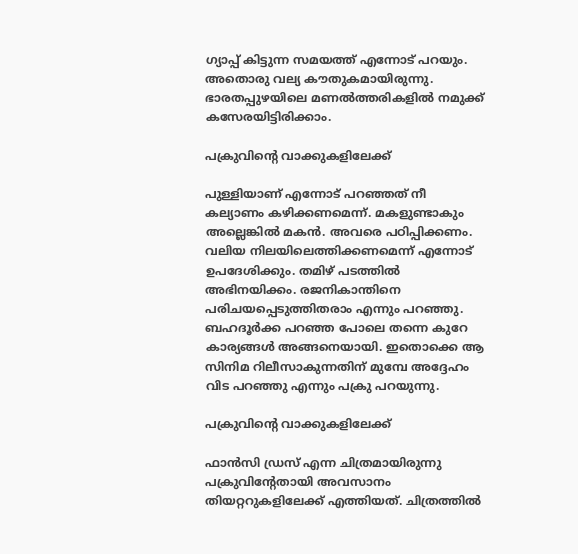ഗ്യാപ്പ് കിട്ടുന്ന സമയത്ത് എന്നോട് പറയും. അതൊരു വല്യ കൗതുകമായിരുന്നു. ഭാരതപ്പുഴയിലെ മണല്‍ത്തരികളില്‍ നമുക്ക് കസേരയിട്ടിരിക്കാം.

പക്രുവിന്റെ വാക്കുകളിലേക്ക്

പുള്ളിയാണ് എന്നോട് പറഞ്ഞത് നീ കല്യാണം കഴിക്കണമെന്ന്. മകളുണ്ടാകും അല്ലെങ്കില്‍ മകന്‍. അവരെ പഠിപ്പിക്കണം. വലിയ നിലയിലെത്തിക്കണമെന്ന് എന്നോട് ഉപദേശിക്കും. തമിഴ് പടത്തില്‍ അഭിനയിക്കം. രജനികാന്തിനെ പരിചയപ്പെടുത്തിതരാം എന്നും പറഞ്ഞു. ബഹദൂര്‍ക്ക പറഞ്ഞ പോലെ തന്നെ കുറേ കാര്യങ്ങള്‍ അങ്ങനെയായി. ഇതൊക്കെ ആ സിനിമ റിലീസാകുന്നതിന് മുമ്പേ അദ്ദേഹം വിട പറഞ്ഞു എന്നും പക്രു പറയുന്നു.

പക്രുവിന്റെ വാക്കുകളിലേക്ക്

ഫാന്‍സി ഡ്രസ് എന്ന ചിത്രമായിരുന്നു പക്രുവിന്റേതായി അവസാനം തിയറ്ററുകളിലേക്ക് എത്തിയത്. ചിത്രത്തില്‍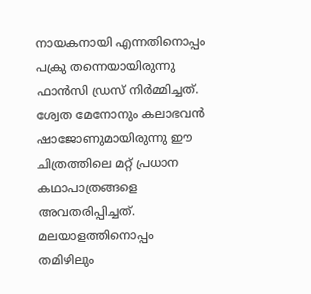നായകനായി എന്നതിനൊപ്പം പക്രു തന്നെയായിരുന്നു ഫാന്‍സി ഡ്രസ് നിര്‍മ്മിച്ചത്. ശ്വേത മേനോനും കലാഭവന്‍ ഷാജോണുമായിരുന്നു ഈ ചിത്രത്തിലെ മറ്റ് പ്രധാന കഥാപാത്രങ്ങളെ അവതരിപ്പിച്ചത്. മലയാളത്തിനൊപ്പം തമിഴിലും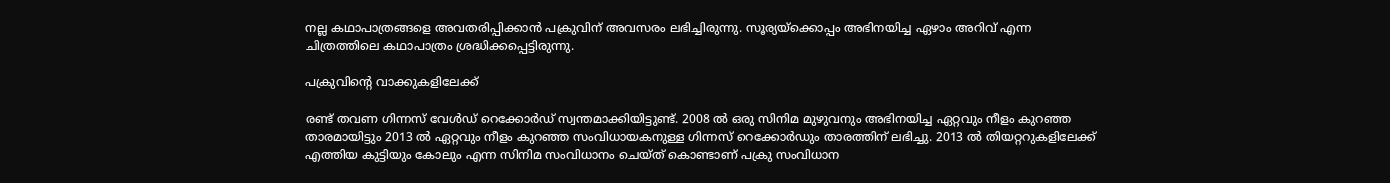നല്ല കഥാപാത്രങ്ങളെ അവതരിപ്പിക്കാന്‍ പക്രുവിന് അവസരം ലഭിച്ചിരുന്നു. സൂര്യയ്‌ക്കൊപ്പം അഭിനയിച്ച ഏഴാം അറിവ് എന്ന ചിത്രത്തിലെ കഥാപാത്രം ശ്രദ്ധിക്കപ്പെട്ടിരുന്നു.

പക്രുവിന്റെ വാക്കുകളിലേക്ക്

രണ്ട് തവണ ഗിന്നസ് വേള്‍ഡ് റെക്കോര്‍ഡ് സ്വന്തമാക്കിയിട്ടുണ്ട്. 2008 ല്‍ ഒരു സിനിമ മുഴുവനും അഭിനയിച്ച ഏറ്റവും നീളം കുറഞ്ഞ താരമായിട്ടും 2013 ല്‍ ഏറ്റവും നീളം കുറഞ്ഞ സംവിധായകനുള്ള ഗിന്നസ് റെക്കോര്‍ഡും താരത്തിന് ലഭിച്ചു. 2013 ല്‍ തിയറ്ററുകളിലേക്ക് എത്തിയ കുട്ടിയും കോലും എന്ന സിനിമ സംവിധാനം ചെയ്ത് കൊണ്ടാണ് പക്രു സംവിധാന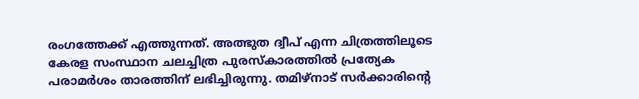രംഗത്തേക്ക് എത്തുന്നത്. അത്ഭുത ദ്വീപ് എന്ന ചിത്രത്തിലൂടെ കേരള സംസ്ഥാന ചലച്ചിത്ര പുരസ്‌കാരത്തില്‍ പ്രത്യേക പരാമര്‍ശം താരത്തിന് ലഭിച്ചിരുന്നു. തമിഴ്‌നാട് സര്‍ക്കാരിന്റെ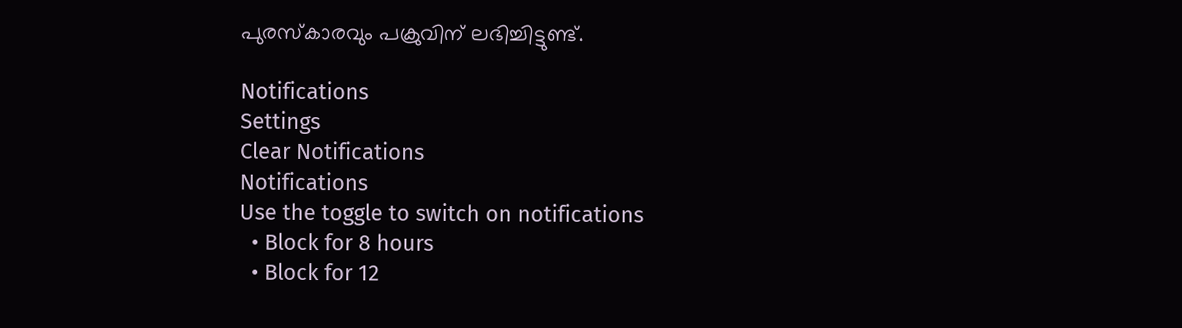പുരസ്‌കാരവും പക്രുവിന് ലഭിച്ചിട്ടുണ്ട്.

Notifications
Settings
Clear Notifications
Notifications
Use the toggle to switch on notifications
  • Block for 8 hours
  • Block for 12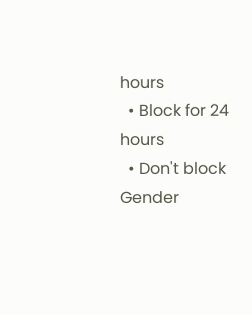hours
  • Block for 24 hours
  • Don't block
Gender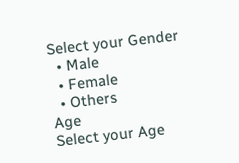Select your Gender
  • Male
  • Female
  • Others
Age
Select your Age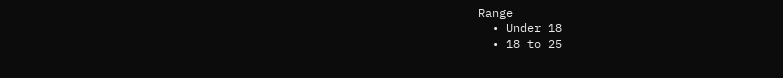Range
  • Under 18
  • 18 to 25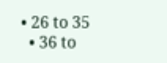• 26 to 35
  • 36 to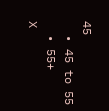45
  • 45 to 55
  • 55+
X